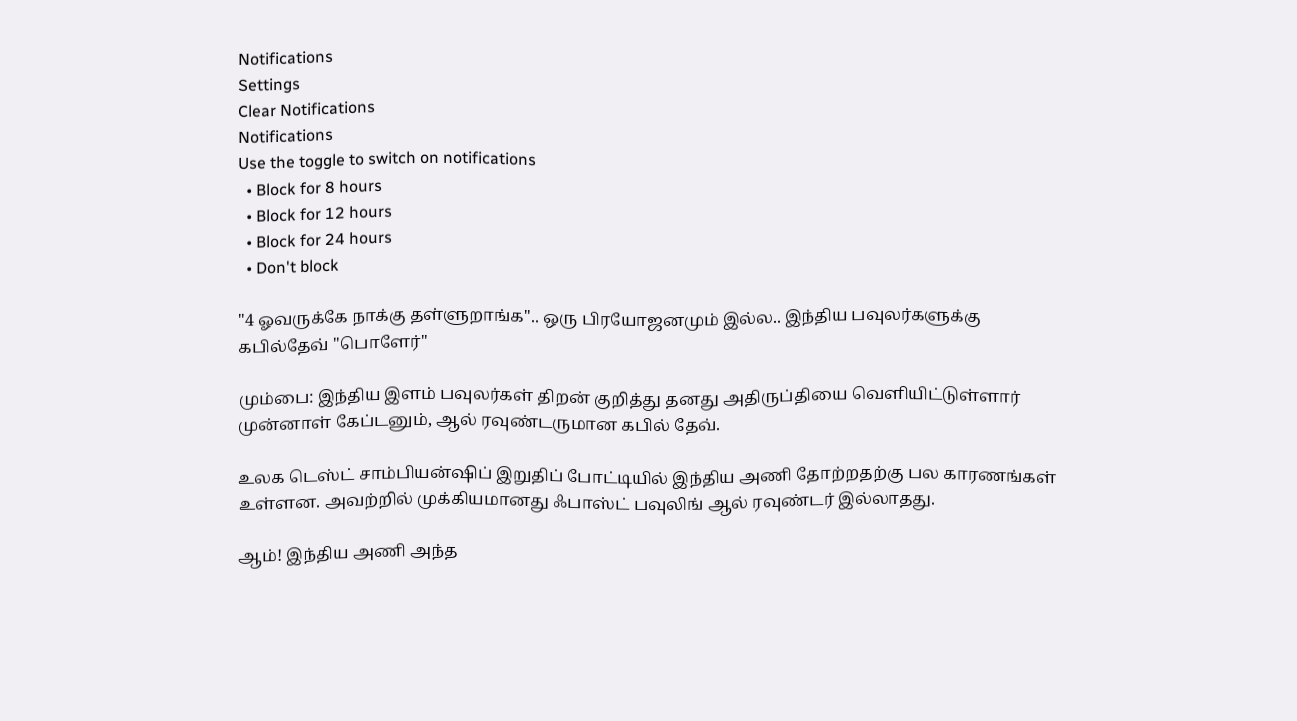Notifications
Settings
Clear Notifications
Notifications
Use the toggle to switch on notifications
  • Block for 8 hours
  • Block for 12 hours
  • Block for 24 hours
  • Don't block

"4 ஓவருக்கே நாக்கு தள்ளுறாங்க".. ஒரு பிரயோஜனமும் இல்ல.. இந்திய பவுலர்களுக்கு கபில்தேவ் "பொளேர்"

மும்பை: இந்திய இளம் பவுலர்கள் திறன் குறித்து தனது அதிருப்தியை வெளியிட்டுள்ளார் முன்னாள் கேப்டனும், ஆல் ரவுண்டருமான கபில் தேவ்.

உலக டெஸ்ட் சாம்பியன்ஷிப் இறுதிப் போட்டியில் இந்திய அணி தோற்றதற்கு பல காரணங்கள் உள்ளன. அவற்றில் முக்கியமானது ஃபாஸ்ட் பவுலிங் ஆல் ரவுண்டர் இல்லாதது.

ஆம்! இந்திய அணி அந்த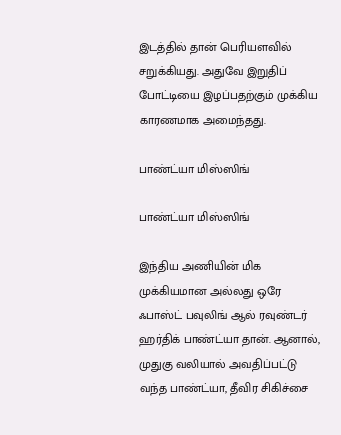இடத்தில் தான் பெரியளவில் சறுக்கியது. அதுவே இறுதிப் போட்டியை இழப்பதற்கும் முக்கிய காரணமாக அமைந்தது.

பாண்ட்யா மிஸ்ஸிங்

பாண்ட்யா மிஸ்ஸிங்

இந்திய அணியின் மிக முக்கியமான அல்லது ஒரே ஃபாஸ்ட் பவுலிங் ஆல் ரவுண்டர் ஹர்திக் பாண்ட்யா தான். ஆனால், முதுகு வலியால் அவதிப்பட்டு வந்த பாண்ட்யா, தீவிர சிகிச்சை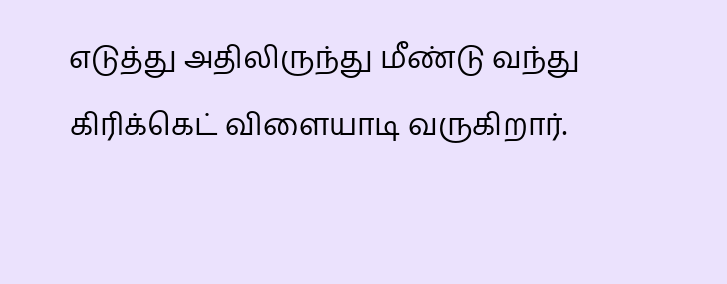எடுத்து அதிலிருந்து மீண்டு வந்து கிரிக்கெட் விளையாடி வருகிறார்.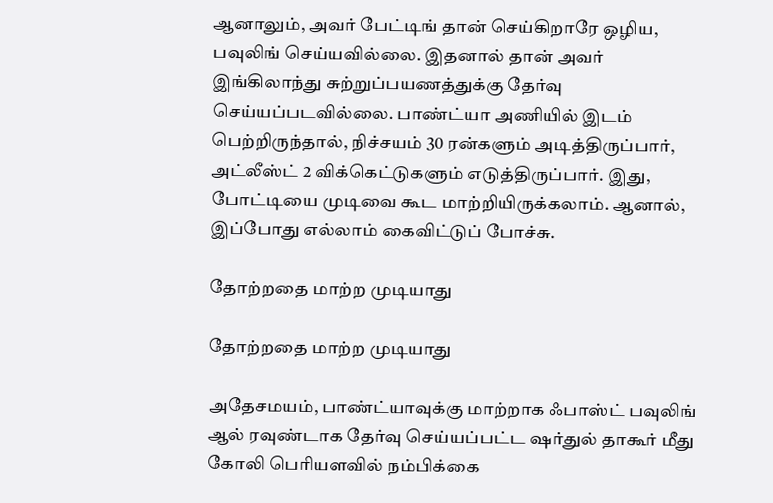ஆனாலும், அவர் பேட்டிங் தான் செய்கிறாரே ஒழிய, பவுலிங் செய்யவில்லை. இதனால் தான் அவர் இங்கிலாந்து சுற்றுப்பயணத்துக்கு தேர்வு செய்யப்படவில்லை. பாண்ட்யா அணியில் இடம் பெற்றிருந்தால், நிச்சயம் 30 ரன்களும் அடித்திருப்பார், அட்லீஸ்ட் 2 விக்கெட்டுகளும் எடுத்திருப்பார். இது, போட்டியை முடிவை கூட மாற்றியிருக்கலாம். ஆனால், இப்போது எல்லாம் கைவிட்டுப் போச்சு.

தோற்றதை மாற்ற முடியாது

தோற்றதை மாற்ற முடியாது

அதேசமயம், பாண்ட்யாவுக்கு மாற்றாக ஃபாஸ்ட் பவுலிங் ஆல் ரவுண்டாக தேர்வு செய்யப்பட்ட ஷர்துல் தாகூர் மீது கோலி பெரியளவில் நம்பிக்கை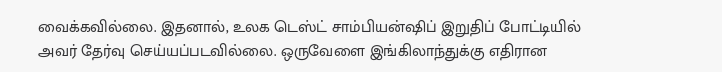வைக்கவில்லை. இதனால், உலக டெஸ்ட் சாம்பியன்ஷிப் இறுதிப் போட்டியில் அவர் தேர்வு செய்யப்படவில்லை. ஒருவேளை இங்கிலாந்துக்கு எதிரான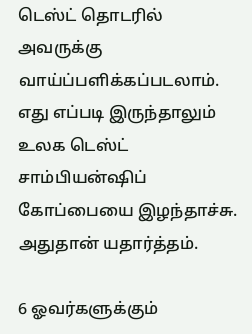டெஸ்ட் தொடரில் அவருக்கு வாய்ப்பளிக்கப்படலாம். எது எப்படி இருந்தாலும் உலக டெஸ்ட் சாம்பியன்ஷிப் கோப்பையை இழந்தாச்சு. அதுதான் யதார்த்தம்.

6 ஓவர்களுக்கும்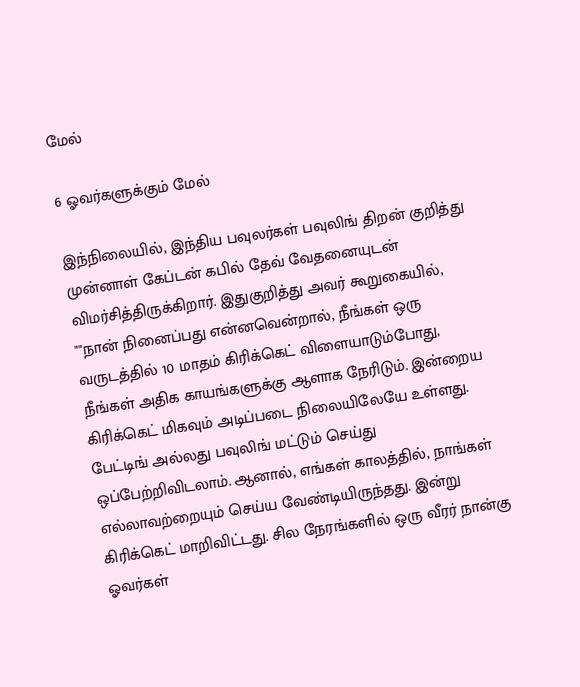மேல்

6 ஓவர்களுக்கும் மேல்

இந்நிலையில், இந்திய பவுலர்கள் பவுலிங் திறன் குறித்து முன்னாள் கேப்டன் கபில் தேவ் வேதனையுடன் விமர்சித்திருக்கிறார். இதுகுறித்து அவர் கூறுகையில், ""நான் நினைப்பது என்னவென்றால், நீங்கள் ஒரு வருடத்தில் 10 மாதம் கிரிக்கெட் விளையாடும்போது, நீங்கள் அதிக காயங்களுக்கு ஆளாக நேரிடும். இன்றைய கிரிக்கெட் மிகவும் அடிப்படை நிலையிலேயே உள்ளது. பேட்டிங் அல்லது பவுலிங் மட்டும் செய்து ஒப்பேற்றிவிடலாம். ஆனால், எங்கள் காலத்தில், நாங்கள் எல்லாவற்றையும் செய்ய வேண்டியிருந்தது. இன்று கிரிக்கெட் மாறிவிட்டது. சில நேரங்களில் ஒரு வீரர் நான்கு ஓவர்கள்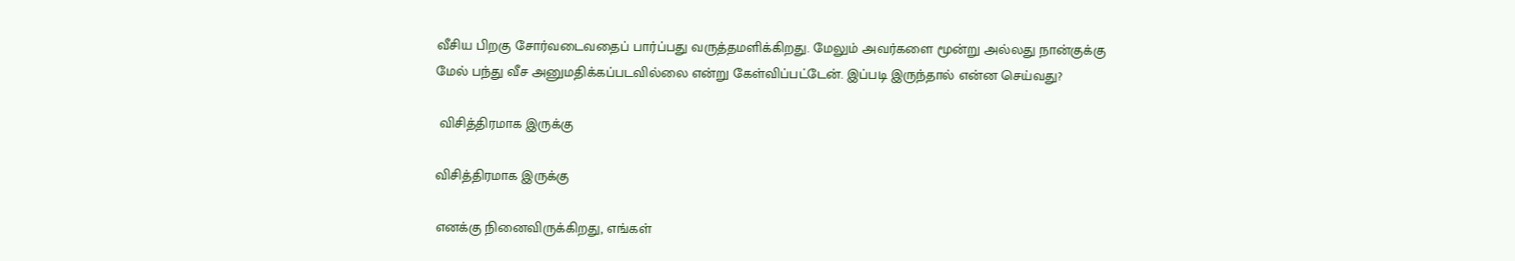வீசிய பிறகு சோர்வடைவதைப் பார்ப்பது வருத்தமளிக்கிறது. மேலும் அவர்களை மூன்று அல்லது நான்குக்கு மேல் பந்து வீச அனுமதிக்கப்படவில்லை என்று கேள்விப்பட்டேன். இப்படி இருந்தால் என்ன செய்வது?

 விசித்திரமாக இருக்கு

விசித்திரமாக இருக்கு

எனக்கு நினைவிருக்கிறது, எங்கள்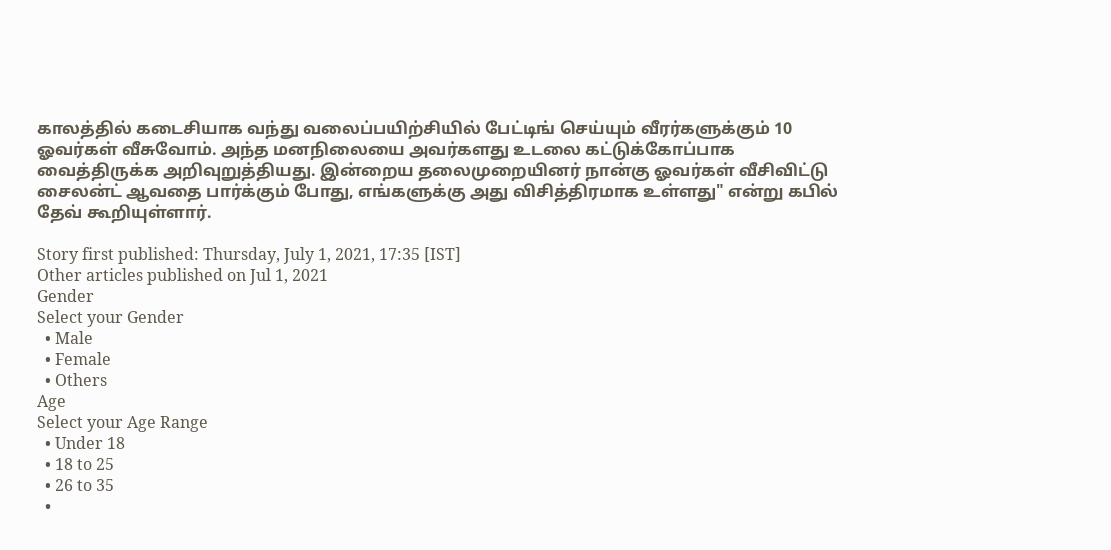காலத்தில் கடைசியாக வந்து வலைப்பயிற்சியில் பேட்டிங் செய்யும் வீரர்களுக்கும் 10 ஓவர்கள் வீசுவோம். அந்த மனநிலையை அவர்களது உடலை கட்டுக்கோப்பாக வைத்திருக்க அறிவுறுத்தியது. இன்றைய தலைமுறையினர் நான்கு ஓவர்கள் வீசிவிட்டு சைலன்ட் ஆவதை பார்க்கும் போது, எங்களுக்கு அது விசித்திரமாக உள்ளது" என்று கபில் தேவ் கூறியுள்ளார்.

Story first published: Thursday, July 1, 2021, 17:35 [IST]
Other articles published on Jul 1, 2021
Gender
Select your Gender
  • Male
  • Female
  • Others
Age
Select your Age Range
  • Under 18
  • 18 to 25
  • 26 to 35
  •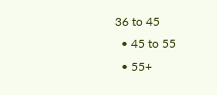36 to 45
  • 45 to 55
  • 55+